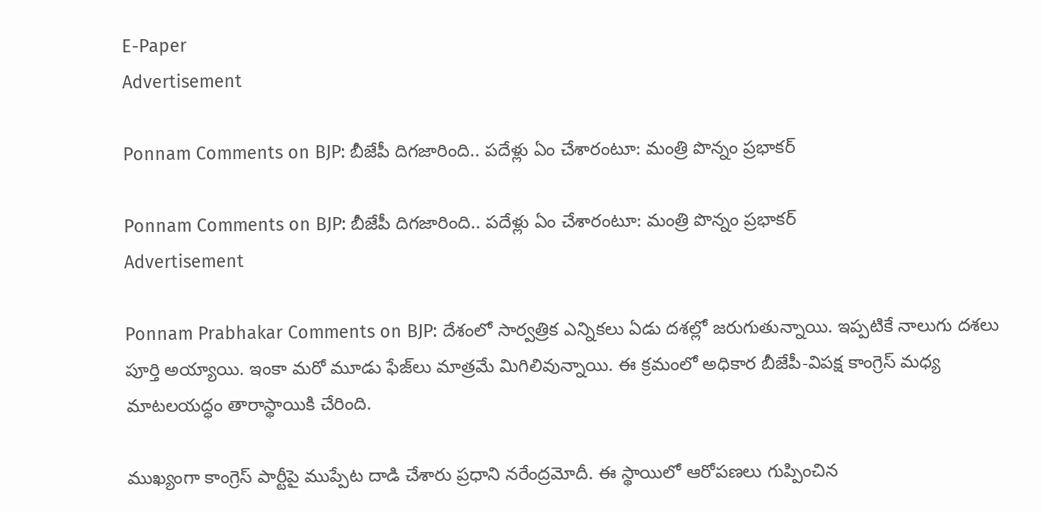E-Paper
Advertisement

Ponnam Comments on BJP: బీజేపీ దిగజారింది.. పదేళ్లు ఏం చేశారంటూ: మంత్రి పొన్నం ప్రభాకర్

Ponnam Comments on BJP: బీజేపీ దిగజారింది.. పదేళ్లు ఏం చేశారంటూ: మంత్రి పొన్నం ప్రభాకర్
Advertisement

Ponnam Prabhakar Comments on BJP: దేశంలో సార్వత్రిక ఎన్నికలు ఏడు దశల్లో జరుగుతున్నాయి. ఇప్పటికే నాలుగు దశలు పూర్తి అయ్యాయి. ఇంకా మరో మూడు ఫేజ్‌లు మాత్రమే మిగిలివున్నాయి. ఈ క్రమంలో అధికార బీజేపీ-విపక్ష కాంగ్రెస్ మధ్య మాటలయద్ధం తారాస్థాయికి చేరింది.

ముఖ్యంగా కాంగ్రెస్ పార్టీపై ముప్పేట దాడి చేశారు ప్రధాని నరేంద్రమోదీ. ఈ స్థాయిలో ఆరోపణలు గుప్పించిన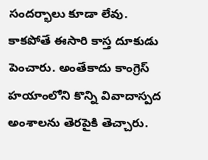సందర్భాలు కూడా లేవు. కాకపోతే ఈసారి కాస్త దూకుడు పెంచారు. అంతేకాదు కాంగ్రెస్ హయాంలోని కొన్ని వివాదాస్పద అంశాలను తెరపైకి తెచ్చారు.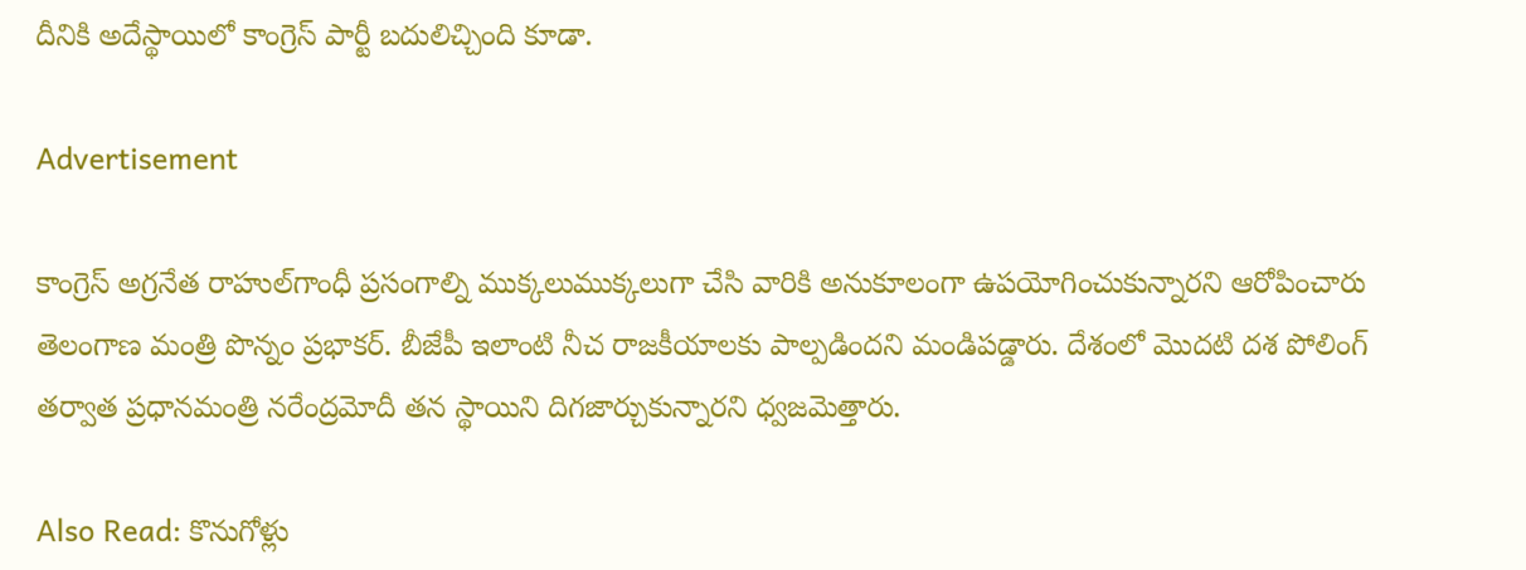దీనికి అదేస్థాయిలో కాంగ్రెస్ పార్టీ బదులిచ్చింది కూడా.

Advertisement

కాంగ్రెస్ అగ్రనేత రాహుల్‌గాంధీ ప్రసంగాల్ని ముక్కలుముక్కలుగా చేసి వారికి అనుకూలంగా ఉపయోగించుకున్నారని ఆరోపించారు తెలంగాణ మంత్రి పొన్నం ప్రభాకర్. బీజేపీ ఇలాంటి నీచ రాజకీయాలకు పాల్పడిందని మండిపడ్డారు. దేశంలో మొదటి దశ పోలింగ్ తర్వాత ప్రధానమంత్రి నరేంద్రమోదీ తన స్థాయిని దిగజార్చుకున్నారని ధ్వజమెత్తారు.

Also Read: కొనుగోళ్లు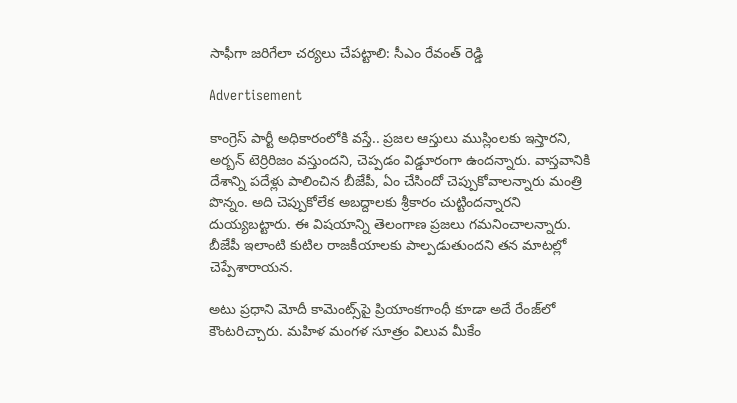సాఫీగా జరిగేలా చర్యలు చేపట్టాలి: సీఎం రేవంత్ రెడ్డి

Advertisement

కాంగ్రెస్ పార్టీ అధికారంలోకి వస్తే.. ప్రజల ఆస్తులు ముస్లింలకు ఇస్తారని, అర్బన్ టెర్రిరిజం వస్తుందని, చెప్పడం విడ్డూరంగా ఉందన్నారు. వాస్తవానికి దేశాన్ని పదేళ్లు పాలించిన బీజేపీ, ఏం చేసిందో చెప్పుకోవాలన్నారు మంత్రి పొన్నం. అది చెప్పుకోలేక అబద్దాలకు శ్రీకారం చుట్టిందన్నారని దుయ్యబట్టారు. ఈ విషయాన్ని తెలంగాణ ప్రజలు గమనించాలన్నారు. బీజేపీ ఇలాంటి కుటిల రాజకీయాలకు పాల్పడుతుందని తన మాటల్లో చెప్పేశారాయన.

అటు ప్రధాని మోదీ కామెంట్స్‌పై ప్రియాంకగాంధీ కూడా అదే రేంజ్‌లో కౌంటరిచ్చారు. మహిళ మంగళ సూత్రం విలువ మీకేం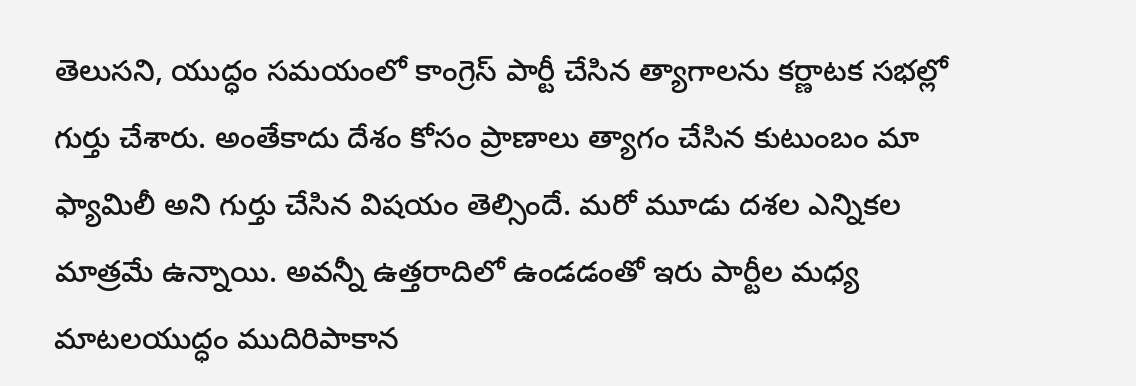తెలుసని, యుద్ధం సమయంలో కాంగ్రెస్ పార్టీ చేసిన త్యాగాలను కర్ణాటక సభల్లో గుర్తు చేశారు. అంతేకాదు దేశం కోసం ప్రాణాలు త్యాగం చేసిన కుటుంబం మా ఫ్యామిలీ అని గుర్తు చేసిన విషయం తెల్సిందే. మరో మూడు దశల ఎన్నికల మాత్రమే ఉన్నాయి. అవన్నీ ఉత్తరాదిలో ఉండడంతో ఇరు పార్టీల మధ్య మాటలయుద్ధం ముదిరిపాకాన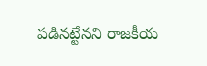పడినట్టేనని రాజకీయ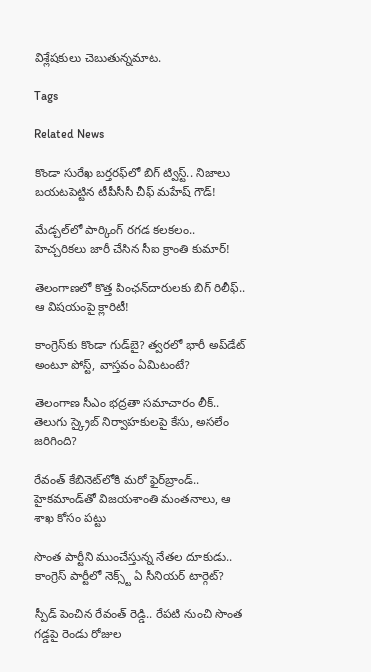విశ్లేషకులు చెబుతున్నమాట.

Tags

Related News

కొండా సురేఖ బర్తరఫ్‌లో బిగ్ ట్విస్ట్.. నిజాలు బయటపెట్టిన టీపీసీసీ చీఫ్ మహేష్ గౌడ్!

మేడ్చల్‌లో పార్కింగ్ రగడ కలకలం.. హెచ్చరికలు జారీ చేసిన సీఐ క్రాంతి కుమార్!

తెలంగాణలో కొత్త పింఛన్‌‌దారులకు బిగ్ రిలీఫ్.. ఆ విషయంపై క్లారిటీ!

కాంగ్రెస్‌కు కొండా‌ గుడ్‌బై? త్వరలో భారీ అప్‌డేట్ అంటూ పోస్ట్, వాస్తవం ఏమిటంటే?

తెలంగాణ సీఎం భద్రతా సమాచారం లీక్.. తెలుగు స్క్రైబ్ నిర్వాహకులపై కేసు, అసలేం జరిగింది?

రేవంత్‌ కేబినెట్‌లోకి మరో ఫైర్‌బ్రాండ్.. హైకమాండ్‌తో విజయశాంతి మంతనాలు, ఆ శాఖ కోసం పట్టు

సొంత పార్టీని ముంచేస్తున్న నేతల దూకుడు.. కాంగ్రెస్‌ పార్టీలో నెక్స్ట్ ఏ సీనియర్ టార్గెట్?

స్పీడ్ పెంచిన రేవంత్ రెడ్డి.. రేపటి నుంచి సొంత గడ్డపై రెండు రోజుల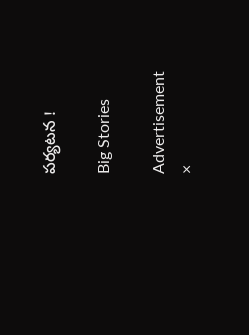పర్యటన !

Big Stories

Advertisement
×